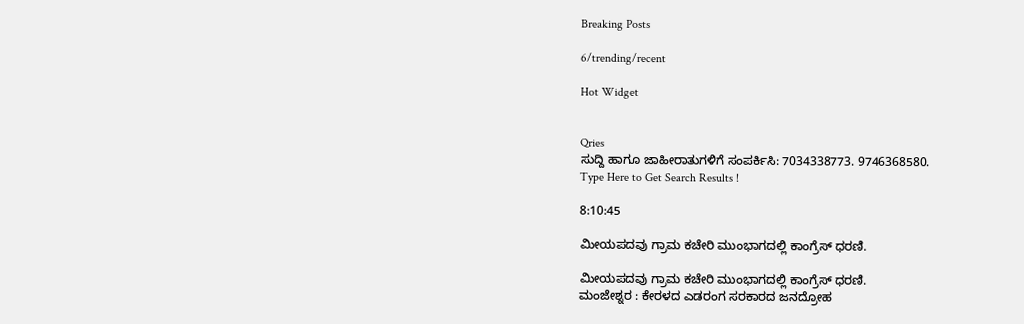Breaking Posts

6/trending/recent

Hot Widget


Qries
ಸುದ್ದಿ ಹಾಗೂ ಜಾಹೀರಾತುಗಳಿಗೆ ಸಂಪರ್ಕಿಸಿ: 7034338773. 9746368580.
Type Here to Get Search Results !

8:10:45

ಮೀಯಪದವು ಗ್ರಾಮ ಕಚೇರಿ ಮುಂಭಾಗದಲ್ಲಿ ಕಾಂಗ್ರೆಸ್ ಧರಣಿ.

ಮೀಯಪದವು ಗ್ರಾಮ ಕಚೇರಿ ಮುಂಭಾಗದಲ್ಲಿ ಕಾಂಗ್ರೆಸ್ ಧರಣಿ.
ಮಂಜೇಶ್ನರ : ಕೇರಳದ ಎಡರಂಗ ಸರಕಾರದ ಜನದ್ರೋಹ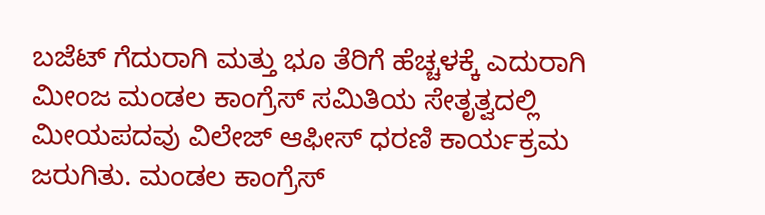ಬಜೆಟ್ ಗೆದುರಾಗಿ ಮತ್ತು ಭೂ ತೆರಿಗೆ ಹೆಚ್ಚಳಕ್ಕೆ ಎದುರಾಗಿ ಮೀಂಜ ಮಂಡಲ ಕಾಂಗ್ರೆಸ್ ಸಮಿತಿಯ ಸೇತೃತ್ವದಲ್ಲಿ ಮೀಯಪದವು ವಿಲೇಜ್ ಆಫೀಸ್ ಧರಣಿ ಕಾರ್ಯಕ್ರಮ ಜರುಗಿತು. ಮಂಡಲ ಕಾಂಗ್ರೆಸ್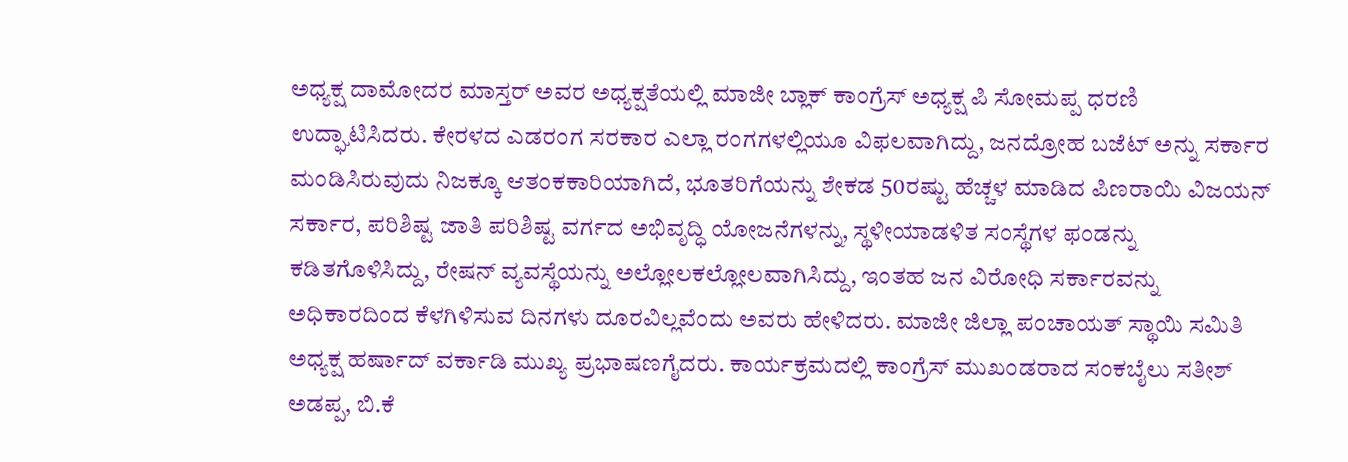ಅಧ್ಯಕ್ಷ ದಾಮೋದರ ಮಾಸ್ತರ್ ಅವರ ಅಧ್ಯಕ್ಷತೆಯಲ್ಲಿ ಮಾಜೀ ಬ್ಲಾಕ್ ಕಾಂಗ್ರೆಸ್ ಅಧ್ಯಕ್ಷ ಪಿ ಸೋಮಪ್ಪ ಧರಣಿ ಉದ್ಘಾಟಿಸಿದರು. ಕೇರಳದ ಎಡರಂಗ ಸರಕಾರ ಎಲ್ಲಾ ರಂಗಗಳಲ್ಲಿಯೂ ವಿಫಲವಾಗಿದ್ದು, ಜನದ್ರೋಹ ಬಜೆಟ್ ಅನ್ನು ಸರ್ಕಾರ ಮಂಡಿಸಿರುವುದು ನಿಜಕ್ಕೂ ಆತಂಕಕಾರಿಯಾಗಿದೆ, ಭೂತರಿಗೆಯನ್ನು ಶೇಕಡ 50ರಷ್ಟು ಹೆಚ್ಚಳ ಮಾಡಿದ ಪಿಣರಾಯಿ ವಿಜಯನ್ ಸರ್ಕಾರ, ಪರಿಶಿಷ್ಟ ಜಾತಿ ಪರಿಶಿಷ್ಟ ವರ್ಗದ ಅಭಿವೃದ್ಧಿ ಯೋಜನೆಗಳನ್ನು, ಸ್ಥಳೀಯಾಡಳಿತ ಸಂಸ್ಥೆಗಳ ಫಂಡನ್ನು ಕಡಿತಗೊಳಿಸಿದ್ದು, ರೇಷನ್ ವ್ಯವಸ್ಥೆಯನ್ನು ಅಲ್ಲೋಲಕಲ್ಲೋಲವಾಗಿಸಿದ್ದು, ಇಂತಹ ಜನ ವಿರೋಧಿ ಸರ್ಕಾರವನ್ನು ಅಧಿಕಾರದಿಂದ ಕೆಳಗಿಳಿಸುವ ದಿನಗಳು ದೂರವಿಲ್ಲವೆಂದು ಅವರು ಹೇಳಿದರು. ಮಾಜೀ ಜಿಲ್ಲಾ ಪಂಚಾಯತ್ ಸ್ಥಾಯಿ ಸಮಿತಿ ಅಧ್ಯಕ್ಷ ಹರ್ಷಾದ್ ವರ್ಕಾಡಿ ಮುಖ್ಯ ಪ್ರಭಾಷಣಗೈದರು. ಕಾರ್ಯಕ್ರಮದಲ್ಲಿ ಕಾಂಗ್ರೆಸ್ ಮುಖಂಡರಾದ ಸಂಕಬೈಲು ಸತೀಶ್ ಅಡಪ್ಪ, ಬಿ.ಕೆ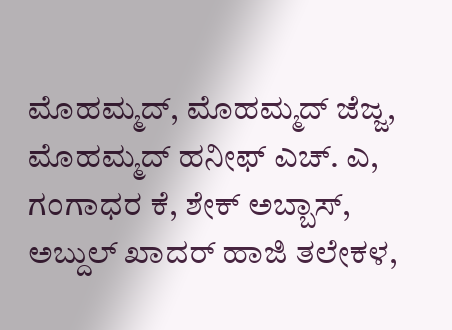ಮೊಹಮ್ಮದ್, ಮೊಹಮ್ಮದ್ ಜೆಜ್ಜ, ಮೊಹಮ್ಮದ್ ಹನೀಫ್ ಎಚ್. ಎ, ಗಂಗಾಧರ ಕೆ, ಶೇಕ್ ಅಬ್ಬಾಸ್, ಅಬ್ದುಲ್ ಖಾದರ್ ಹಾಜಿ ತಲೇಕಳ,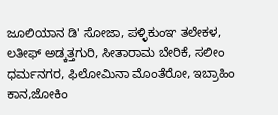ಜೂಲಿಯಾನ ಡಿ' ಸೋಜಾ, ಪಳ್ಳಿಕುಂಞ ತಲೇಕಳ, ಲತೀಫ್ ಅಡ್ಕತ್ತಗುರಿ, ಸೀತಾರಾಮ ಬೇರಿಕೆ, ಸಲೀಂ ಧರ್ಮನಗರ, ಫಿಲೋಮಿನಾ ಮೊಂತೆರೋ, ಇಬ್ರಾಹಿಂ ಕಾನ,ಜೋಕಿಂ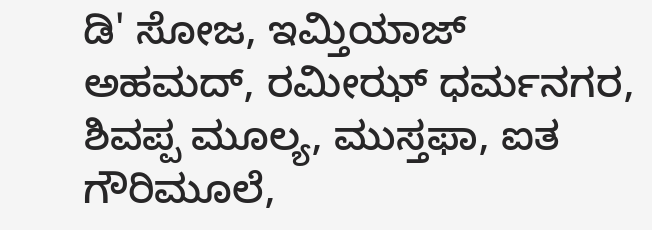ಡಿ' ಸೋಜ, ಇಮ್ತಿಯಾಜ್ ಅಹಮದ್, ರಮೀಝ್ ಧರ್ಮನಗರ, ಶಿವಪ್ಪ ಮೂಲ್ಯ, ಮುಸ್ತಫಾ, ಐತ ಗೌರಿಮೂಲೆ,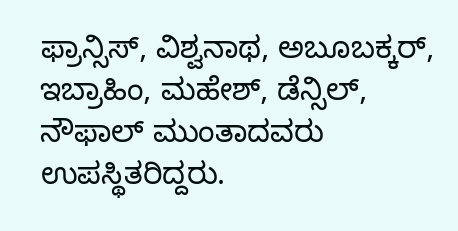ಫ್ರಾನ್ಸಿಸ್, ವಿಶ್ವನಾಥ, ಅಬೂಬಕ್ಕರ್, ಇಬ್ರಾಹಿಂ, ಮಹೇಶ್, ಡೆನ್ಸಿಲ್, ನೌಫಾಲ್ ಮುಂತಾದವರು ಉಪಸ್ಥಿತರಿದ್ದರು.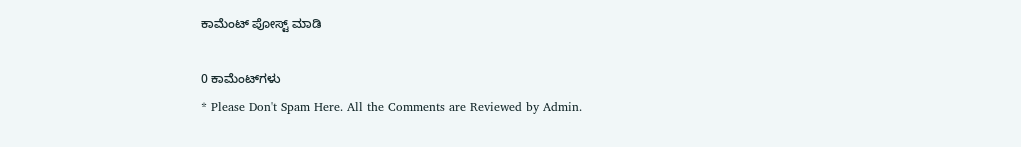ಕಾಮೆಂಟ್‌‌ ಪೋಸ್ಟ್‌ ಮಾಡಿ

0 ಕಾಮೆಂಟ್‌ಗಳು
* Please Don't Spam Here. All the Comments are Reviewed by Admin.